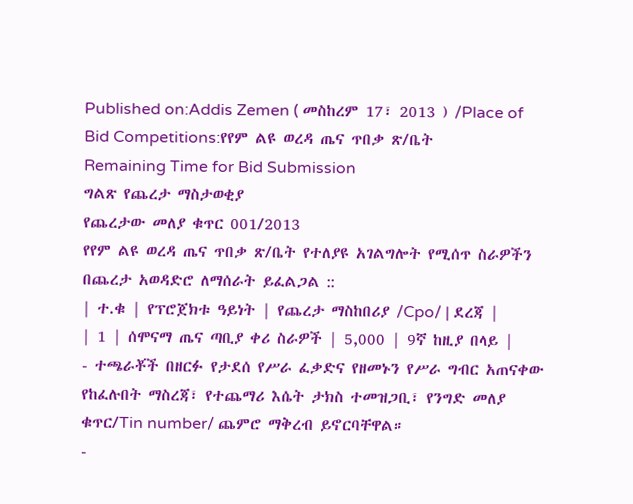Published on:Addis Zemen ( መስከረም 17፣ 2013 ) /Place of Bid Competitions:የየም ልዩ ወረዳ ጤና ጥበቃ ጽ/ቤት
Remaining Time for Bid Submission
ግልጽ የጨረታ ማስታወቂያ
የጨረታው መለያ ቁጥር 001/2013
የየም ልዩ ወረዳ ጤና ጥበቃ ጽ/ቤት የተለያዩ አገልግሎት የሚሰጥ ስራዎችን በጨረታ አወዳድሮ ለማሰራት ይፈልጋል ::
| ተ.ቁ | የፕሮጀክቱ ዓይነት | የጨረታ ማስከበሪያ /Cpo/ | ደረጃ |
| 1 | ሰሞናማ ጤና ጣቢያ ቀሪ ስራዎች | 5,000 | 9ኛ ከዚያ በላይ |
- ተጫራቾች በዘርፉ የታደሰ የሥራ ፈቃድና የዘመኑን የሥራ ግብር አጠናቀው የከፈሉበት ማስረጃ፣ የተጨማሪ እሴት ታክስ ተመዝጋቢ፣ የንግድ መለያ ቁጥር/Tin number/ ጨምሮ ማቅረብ ይኖርባቸዋል።
-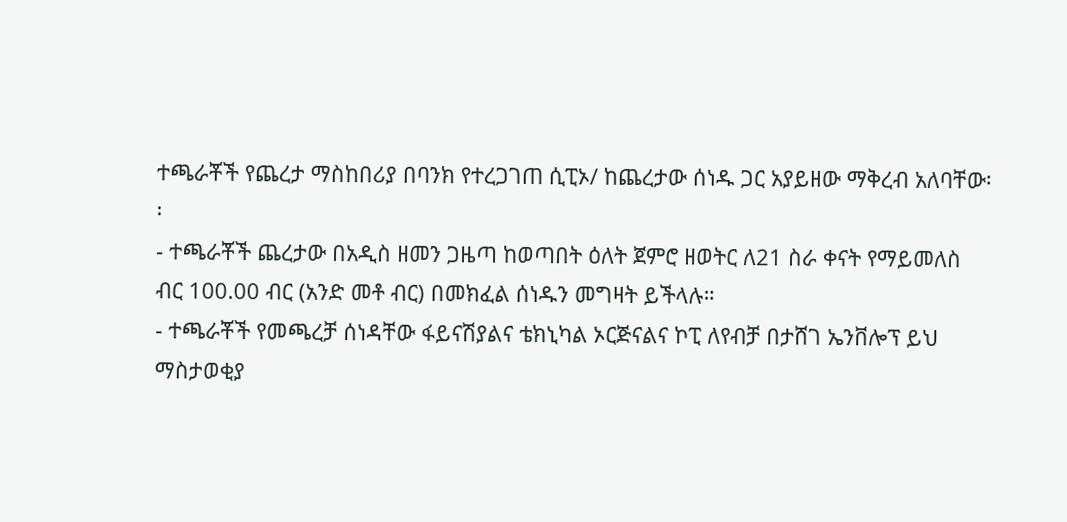ተጫራቾች የጨረታ ማስከበሪያ በባንክ የተረጋገጠ ሲፒኦ/ ከጨረታው ሰነዱ ጋር አያይዘው ማቅረብ አለባቸው፡፡
- ተጫራቾች ጨረታው በአዲስ ዘመን ጋዜጣ ከወጣበት ዕለት ጀምሮ ዘወትር ለ21 ስራ ቀናት የማይመለስ ብር 100.00 ብር (አንድ መቶ ብር) በመክፈል ሰነዱን መግዛት ይችላሉ።
- ተጫራቾች የመጫረቻ ሰነዳቸው ፋይናሽያልና ቴክኒካል ኦርጅናልና ኮፒ ለየብቻ በታሸገ ኤንቨሎፕ ይህ ማስታወቂያ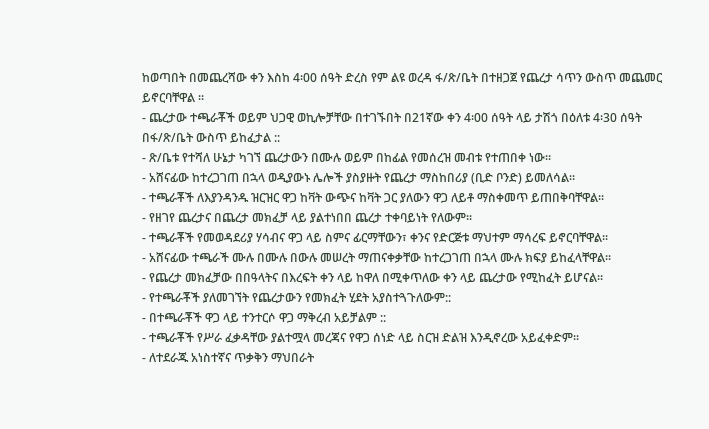ከወጣበት በመጨረሻው ቀን እስከ 4፡00 ሰዓት ድረስ የም ልዩ ወረዳ ፋ/ጽ/ቤት በተዘጋጀ የጨረታ ሳጥን ውስጥ መጨመር ይኖርባቸዋል ።
- ጨረታው ተጫራቾች ወይም ህጋዊ ወኪሎቻቸው በተገኙበት በ21ኛው ቀን 4፡00 ሰዓት ላይ ታሽጎ በዕለቱ 4፡30 ሰዓት በፋ/ጽ/ቤት ውስጥ ይከፈታል ::
- ጽ/ቤቱ የተሻለ ሁኔታ ካገኘ ጨረታውን በሙሉ ወይም በከፊል የመሰረዝ መብቱ የተጠበቀ ነው።
- አሸናፊው ከተረጋገጠ በኋላ ወዲያውኑ ሌሎች ያስያዙት የጨረታ ማስከበሪያ (ቢድ ቦንድ) ይመለሳል።
- ተጫራቾች ለእያንዳንዱ ዝርዝር ዋጋ ከቫት ውጭና ከቫት ጋር ያለውን ዋጋ ለይቶ ማስቀመጥ ይጠበቅባቸዋል፡፡
- የዘገየ ጨረታና በጨረታ መክፈቻ ላይ ያልተነበበ ጨረታ ተቀባይነት የለውም፡፡
- ተጫራቾች የመወዳደሪያ ሃሳብና ዋጋ ላይ ስምና ፊርማቸውን፣ ቀንና የድርጅቱ ማህተም ማሳረፍ ይኖርባቸዋል፡፡
- አሸናፊው ተጫራች ሙሉ በሙሉ በውሉ መሠረት ማጠናቀቃቸው ከተረጋገጠ በኋላ ሙሉ ክፍያ ይከፈላቸዋል፡፡
- የጨረታ መክፈቻው በበዓላትና በእረፍት ቀን ላይ ከዋለ በሚቀጥለው ቀን ላይ ጨረታው የሚከፈት ይሆናል፡፡
- የተጫራቾች ያለመገኘት የጨረታውን የመክፈት ሂደት አያስተጓጉለውም::
- በተጫራቾች ዋጋ ላይ ተንተርሶ ዋጋ ማቅረብ አይቻልም ::
- ተጫራቾች የሥራ ፈቃዳቸው ያልተሟላ መረጃና የዋጋ ሰነድ ላይ ስርዝ ድልዝ እንዲኖረው አይፈቀድም፡፡
- ለተደራጁ አነስተኛና ጥቃቅን ማህበራት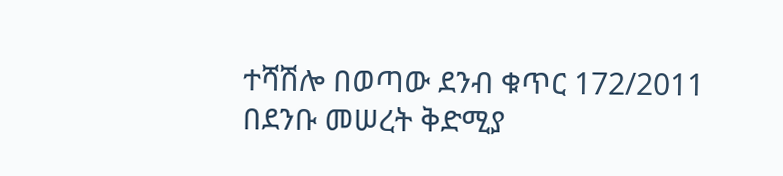ተሻሽሎ በወጣው ደንብ ቁጥር 172/2011 በደንቡ መሠረት ቅድሚያ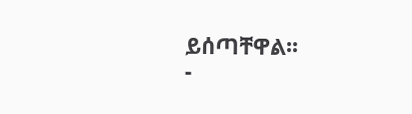ይሰጣቸዋል፡፡
-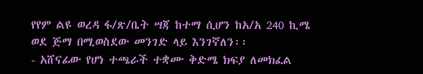የየም ልዩ ወረዳ ፋ/ጽ/ቤት ሣጃ ከተማ ሲሆን ከአ/አ 240 ኪሜ ወደ ጅማ በሚወስደው መንገድ ላይ እንገኛለን፡፡
- አሸናፊው የሆነ ተጫራች ተቋሙ ቅድሜ ክፍያ ለመክፈል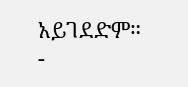አይገደድም።
-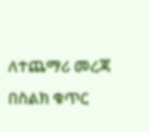ለተጨማሪ መረጃ በስልክ ቁጥር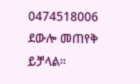0474518006 ደውሎ መጠየቅ ይቻላል።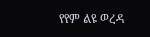የየም ልዩ ወረዳ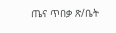ጤና ጥበቃ ጽ/ቤት